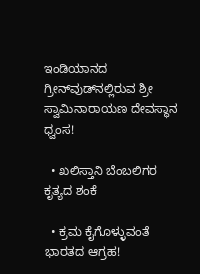ಇಂಡಿಯಾನದ ಗ್ರೀನ್‌ವುಡ್‌ನಲ್ಲಿರುವ ಶ್ರೀ ಸ್ವಾಮಿನಾರಾಯಣ ದೇವಸ್ಥಾನ ಧ್ವಂಸ!

  • ಖಲಿಸ್ತಾನಿ ಬೆಂಬಲಿಗರ ಕೃತ್ಯದ ಶಂಕೆ

  • ಕ್ರಮ ಕೈಗೊಳ್ಳುವಂತೆ ಭಾರತದ ಆಗ್ರಹ!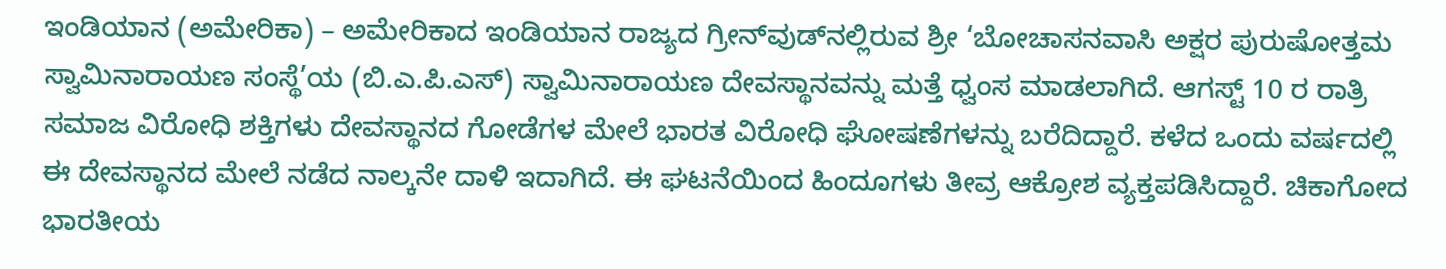ಇಂಡಿಯಾನ (ಅಮೇರಿಕಾ) – ಅಮೇರಿಕಾದ ಇಂಡಿಯಾನ ರಾಜ್ಯದ ಗ್ರೀನ್‌ವುಡ್‌ನಲ್ಲಿರುವ ಶ್ರೀ ‘ಬೋಚಾಸನವಾಸಿ ಅಕ್ಷರ ಪುರುಷೋತ್ತಮ ಸ್ವಾಮಿನಾರಾಯಣ ಸಂಸ್ಥೆ’ಯ (ಬಿ.ಎ.ಪಿ.ಎಸ್) ಸ್ವಾಮಿನಾರಾಯಣ ದೇವಸ್ಥಾನವನ್ನು ಮತ್ತೆ ಧ್ವಂಸ ಮಾಡಲಾಗಿದೆ. ಆಗಸ್ಟ್ 10 ರ ರಾತ್ರಿ ಸಮಾಜ ವಿರೋಧಿ ಶಕ್ತಿಗಳು ದೇವಸ್ಥಾನದ ಗೋಡೆಗಳ ಮೇಲೆ ಭಾರತ ವಿರೋಧಿ ಘೋಷಣೆಗಳನ್ನು ಬರೆದಿದ್ದಾರೆ. ಕಳೆದ ಒಂದು ವರ್ಷದಲ್ಲಿ ಈ ದೇವಸ್ಥಾನದ ಮೇಲೆ ನಡೆದ ನಾಲ್ಕನೇ ದಾಳಿ ಇದಾಗಿದೆ. ಈ ಘಟನೆಯಿಂದ ಹಿಂದೂಗಳು ತೀವ್ರ ಆಕ್ರೋಶ ವ್ಯಕ್ತಪಡಿಸಿದ್ದಾರೆ. ಚಿಕಾಗೋದ ಭಾರತೀಯ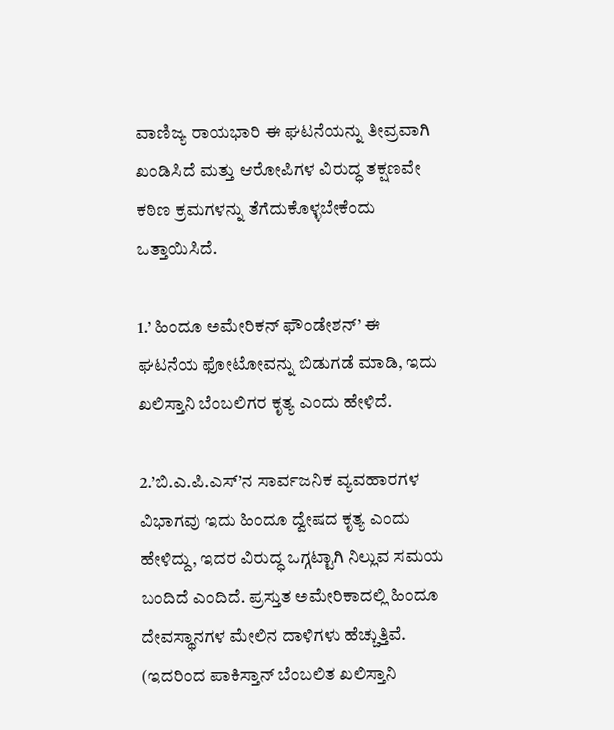ವಾಣಿಜ್ಯ ರಾಯಭಾರಿ ಈ ಘಟನೆಯನ್ನು ತೀವ್ರವಾಗಿ ಖಂಡಿಸಿದೆ ಮತ್ತು ಆರೋಪಿಗಳ ವಿರುದ್ಧ ತಕ್ಷಣವೇ ಕಠಿಣ ಕ್ರಮಗಳನ್ನು ತೆಗೆದುಕೊಳ್ಳಬೇಕೆಂದು ಒತ್ತಾಯಿಸಿದೆ.

1.’ ಹಿಂದೂ ಅಮೇರಿಕನ್ ಫೌಂಡೇಶನ್’ ಈ ಘಟನೆಯ ಫೋಟೋವನ್ನು ಬಿಡುಗಡೆ ಮಾಡಿ, ಇದು ಖಲಿಸ್ತಾನಿ ಬೆಂಬಲಿಗರ ಕೃತ್ಯ ಎಂದು ಹೇಳಿದೆ.

2.’ಬಿ.ಎ.ಪಿ.ಎಸ್’ನ ಸಾರ್ವಜನಿಕ ವ್ಯವಹಾರಗಳ ವಿಭಾಗವು ಇದು ಹಿಂದೂ ದ್ವೇಷದ ಕೃತ್ಯ ಎಂದು ಹೇಳಿದ್ದು, ಇದರ ವಿರುದ್ಧ ಒಗ್ಗಟ್ಟಾಗಿ ನಿಲ್ಲುವ ಸಮಯ ಬಂದಿದೆ ಎಂದಿದೆ. ಪ್ರಸ್ತುತ ಅಮೇರಿಕಾದಲ್ಲಿ ಹಿಂದೂ ದೇವಸ್ಥಾನಗಳ ಮೇಲಿನ ದಾಳಿಗಳು ಹೆಚ್ಚುತ್ತಿವೆ. (ಇದರಿಂದ ಪಾಕಿಸ್ತಾನ್ ಬೆಂಬಲಿತ ಖಲಿಸ್ತಾನಿ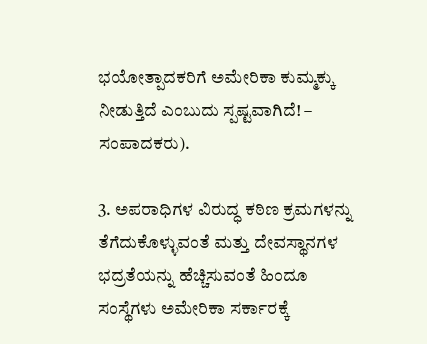ಭಯೋತ್ಪಾದಕರಿಗೆ ಅಮೇರಿಕಾ ಕುಮ್ಮಕ್ಕು ನೀಡುತ್ತಿದೆ ಎಂಬುದು ಸ್ಪಷ್ಟವಾಗಿದೆ! – ಸಂಪಾದಕರು).

3. ಅಪರಾಧಿಗಳ ವಿರುದ್ಧ ಕಠಿಣ ಕ್ರಮಗಳನ್ನು ತೆಗೆದುಕೊಳ್ಳುವಂತೆ ಮತ್ತು ದೇವಸ್ಥಾನಗಳ ಭದ್ರತೆಯನ್ನು ಹೆಚ್ಚಿಸುವಂತೆ ಹಿಂದೂ ಸಂಸ್ಥೆಗಳು ಅಮೇರಿಕಾ ಸರ್ಕಾರಕ್ಕೆ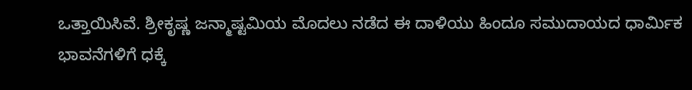ಒತ್ತಾಯಿಸಿವೆ. ಶ್ರೀಕೃಷ್ಣ ಜನ್ಮಾಷ್ಟಮಿಯ ಮೊದಲು ನಡೆದ ಈ ದಾಳಿಯು ಹಿಂದೂ ಸಮುದಾಯದ ಧಾರ್ಮಿಕ ಭಾವನೆಗಳಿಗೆ ಧಕ್ಕೆ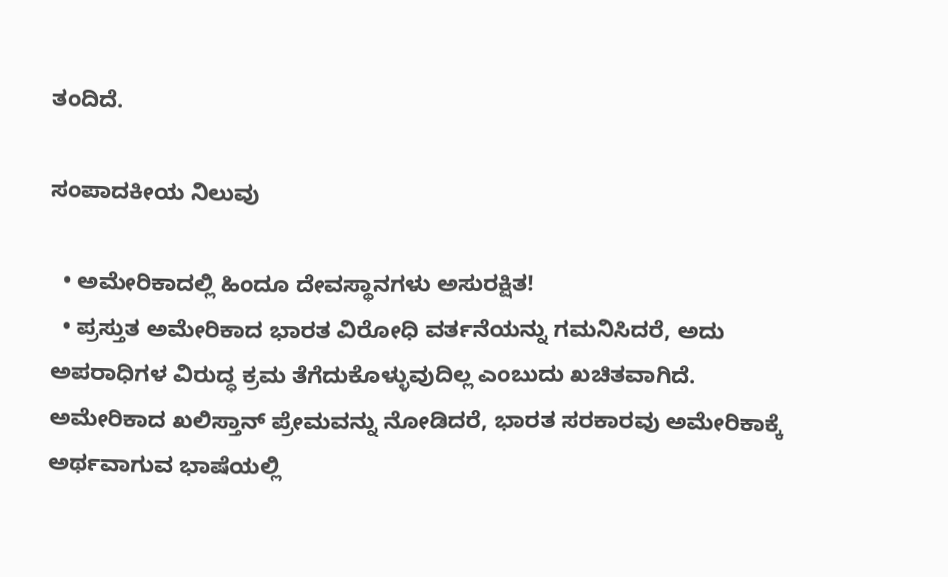ತಂದಿದೆ.

ಸಂಪಾದಕೀಯ ನಿಲುವು

  • ಅಮೇರಿಕಾದಲ್ಲಿ ಹಿಂದೂ ದೇವಸ್ಥಾನಗಳು ಅಸುರಕ್ಷಿತ!
  • ಪ್ರಸ್ತುತ ಅಮೇರಿಕಾದ ಭಾರತ ವಿರೋಧಿ ವರ್ತನೆಯನ್ನು ಗಮನಿಸಿದರೆ, ಅದು ಅಪರಾಧಿಗಳ ವಿರುದ್ಧ ಕ್ರಮ ತೆಗೆದುಕೊಳ್ಳುವುದಿಲ್ಲ ಎಂಬುದು ಖಚಿತವಾಗಿದೆ. ಅಮೇರಿಕಾದ ಖಲಿಸ್ತಾನ್ ಪ್ರೇಮವನ್ನು ನೋಡಿದರೆ, ಭಾರತ ಸರಕಾರವು ಅಮೇರಿಕಾಕ್ಕೆ ಅರ್ಥವಾಗುವ ಭಾಷೆಯಲ್ಲಿ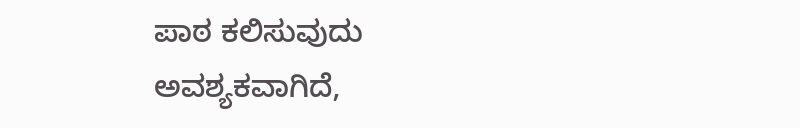ಪಾಠ ಕಲಿಸುವುದು ಅವಶ್ಯಕವಾಗಿದೆ,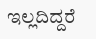ಇಲ್ಲದಿದ್ದರೆ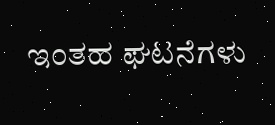ಇಂತಹ ಘಟನೆಗಳು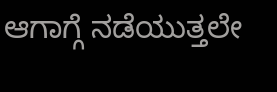ಆಗಾಗ್ಗೆ ನಡೆಯುತ್ತಲೇ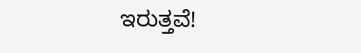ಇರುತ್ತವೆ!